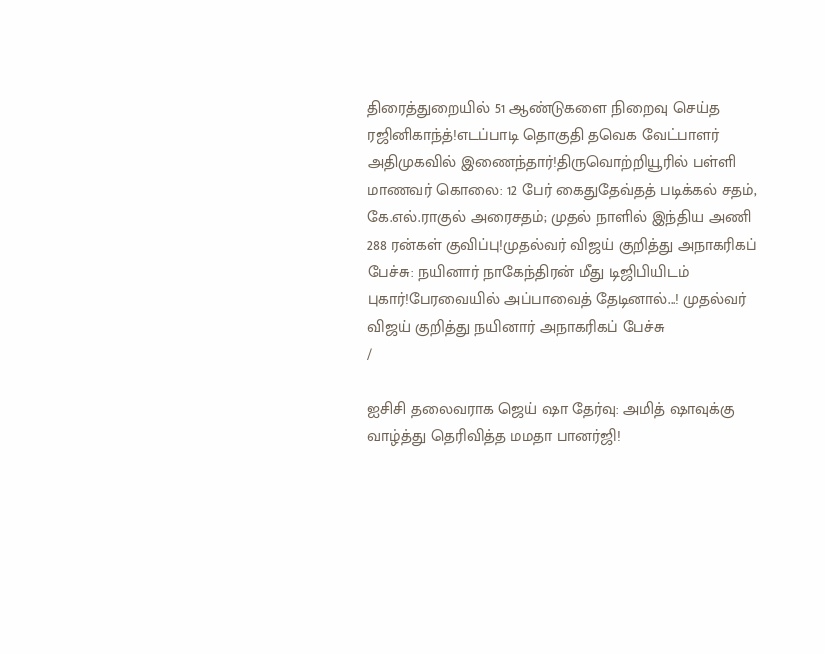திரைத்துறையில் 51 ஆண்டுகளை நிறைவு செய்த ரஜினிகாந்த்!எடப்பாடி தொகுதி தவெக வேட்பாளர் அதிமுகவில் இணைந்தார்!திருவொற்றியூரில் பள்ளி மாணவர் கொலை: 12 பேர் கைதுதேவ்தத் படிக்கல் சதம், கே.எல்.ராகுல் அரைசதம்; முதல் நாளில் இந்திய அணி 288 ரன்கள் குவிப்பு!முதல்வர் விஜய் குறித்து அநாகரிகப் பேச்சு: நயினார் நாகேந்திரன் மீது டிஜிபியிடம் புகார்!பேரவையில் அப்பாவைத் தேடினால்...! முதல்வர் விஜய் குறித்து நயினார் அநாகரிகப் பேச்சு
/

ஐசிசி தலைவராக ஜெய் ஷா தேர்வு: அமித் ஷாவுக்கு வாழ்த்து தெரிவித்த மமதா பானர்ஜி!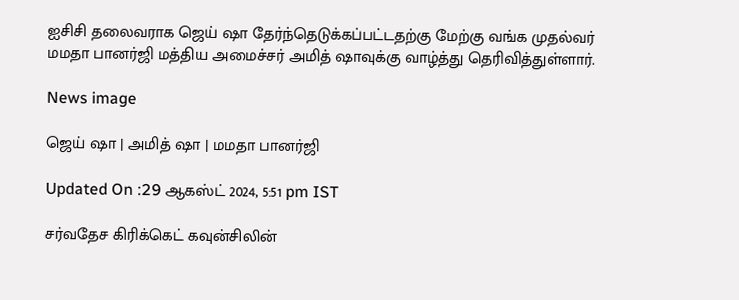ஐசிசி தலைவராக ஜெய் ஷா தேர்ந்தெடுக்கப்பட்டதற்கு மேற்கு வங்க முதல்வர் மமதா பானர்ஜி மத்திய அமைச்சர் அமித் ஷாவுக்கு வாழ்த்து தெரிவித்துள்ளார்.

News image

ஜெய் ஷா | அமித் ஷா | மமதா பானர்ஜி

Updated On :29 ஆகஸ்ட் 2024, 5:51 pm IST

சர்வதேச கிரிக்கெட் கவுன்சிலின்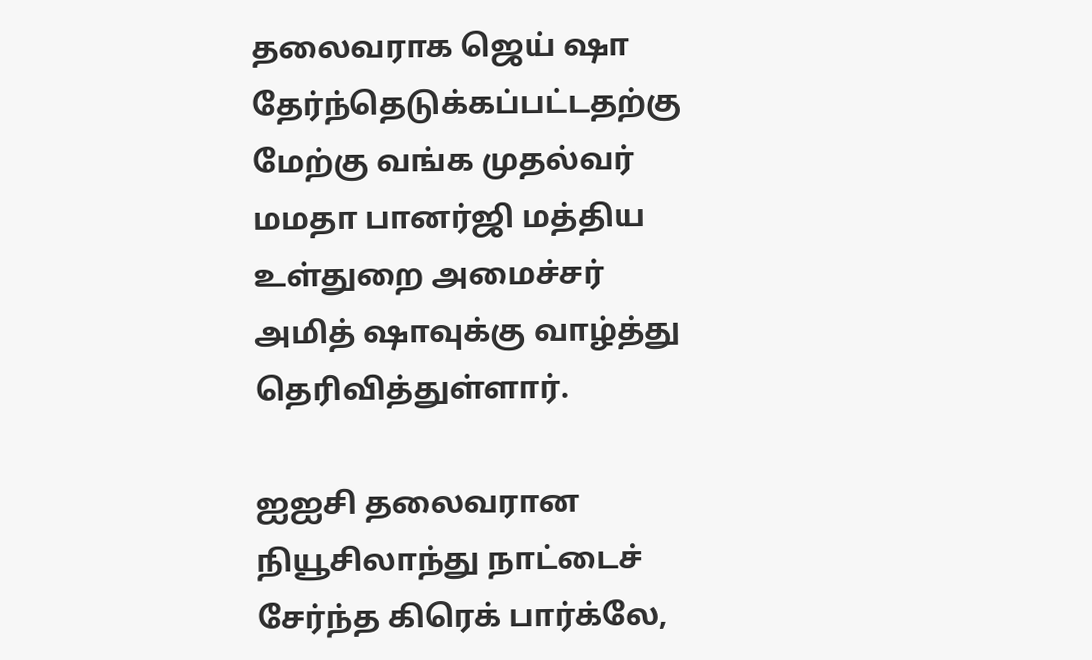தலைவராக ஜெய் ஷா தேர்ந்தெடுக்கப்பட்டதற்கு மேற்கு வங்க முதல்வர் மமதா பானர்ஜி மத்திய உள்துறை அமைச்சர் அமித் ஷாவுக்கு வாழ்த்து தெரிவித்துள்ளார்.

ஐஐசி தலைவரான நியூசிலாந்து நாட்டைச் சேர்ந்த கிரெக் பார்க்லே,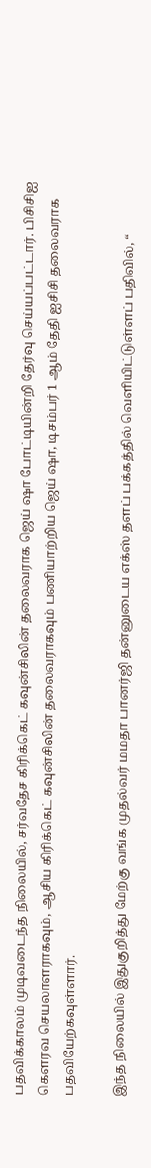பதவிக்காலம் முடிவடைந்த நிலையில், சர்வதேச கிரிக்கெட் கவுன்சிலின் தலைவராக ஜெய் ஷா போட்டியின்றி தேர்வு செய்யப்பட்டார். பிசிசிஐ கெளரவ செயலாளராகவும், ஆசிய கிரிக்கெட் கவுன்சிலின் தலைவராகவும் பணியாற்றிய ஜெய் ஷா, டிசம்பர் 1 ஆம் தேதி ஐசிசி தலைவராக பதவியேற்கவுள்ளார்.

இந்த நிலையில் இதுகுறித்து மேற்கு வங்க முதல்வர் மமதா பானர்ஜி தன்னுடைய எக்ஸ் தளப் பக்கத்தில் வெளியிட்டுள்ளப் பதிவில், “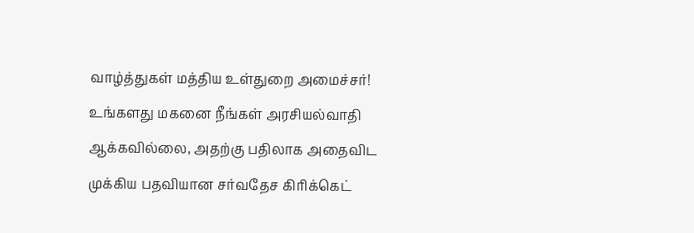வாழ்த்துகள் மத்திய உள்துறை அமைச்சர்! உங்களது மகனை நீங்கள் அரசியல்வாதி ஆக்கவில்லை, அதற்கு பதிலாக அதைவிட முக்கிய பதவியான சர்வதேச கிரிக்கெட்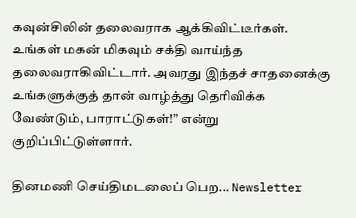கவுன்சிலின் தலைவராக ஆக்கிவிட்டீர்கள். உங்கள் மகன் மிகவும் சக்தி வாய்ந்த தலைவராகிவிட்டார். அவரது இந்தச் சாதனைக்கு உங்களுக்குத் தான் வாழ்த்து தெரிவிக்க வேண்டும், பாராட்டுகள்!” என்று குறிப்பிட்டுள்ளார்.

தினமணி செய்திமடலைப் பெற... Newsletter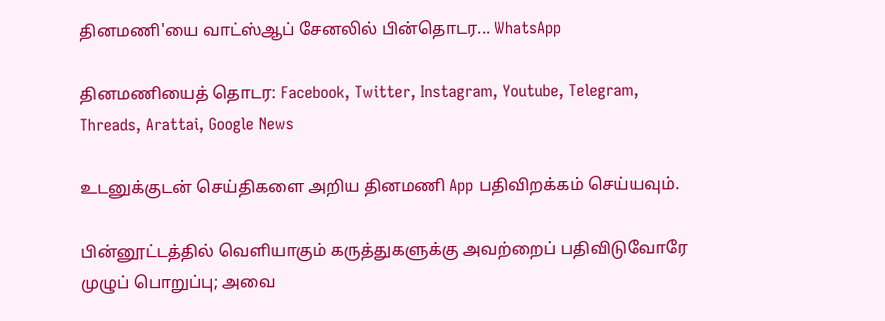தினமணி'யை வாட்ஸ்ஆப் சேனலில் பின்தொடர... WhatsApp

தினமணியைத் தொடர: Facebook, Twitter, Instagram, Youtube, Telegram, Threads, Arattai, Google News

உடனுக்குடன் செய்திகளை அறிய தினமணி App பதிவிறக்கம் செய்யவும்.

பின்னூட்டத்தில் வெளியாகும் கருத்துகளுக்கு அவற்றைப் பதிவிடுவோரே முழுப் பொறுப்பு; அவை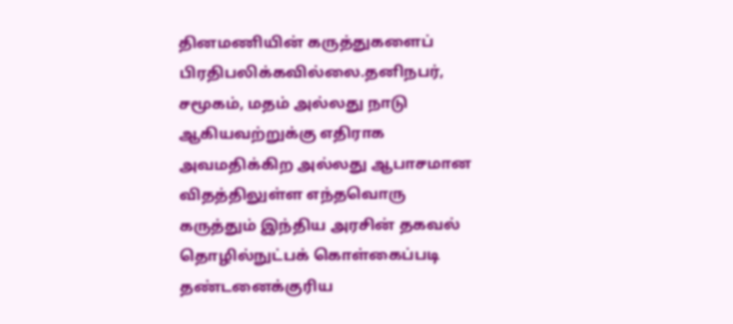தினமணியின் கருத்துகளைப் பிரதிபலிக்கவில்லை.தனிநபர், சமூகம், மதம் அல்லது நாடு ஆகியவற்றுக்கு எதிராக அவமதிக்கிற அல்லது ஆபாசமான விதத்திலுள்ள எந்தவொரு கருத்தும் இந்திய அரசின் தகவல் தொழில்நுட்பக் கொள்கைப்படி தண்டனைக்குரிய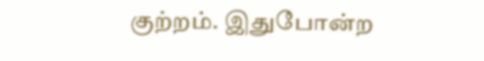குற்றம். இதுபோன்ற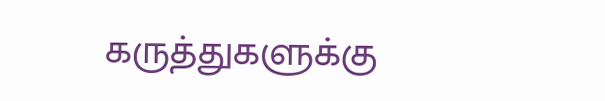கருத்துகளுக்கு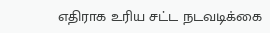எதிராக உரிய சட்ட நடவடிக்கை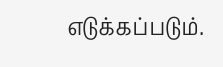எடுக்கப்படும்.